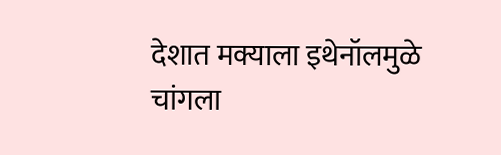देशात मक्याला इथेनॉलमुळे चांगला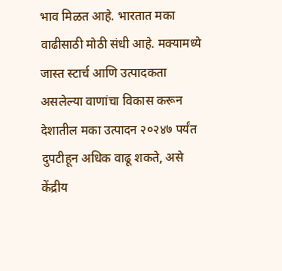भाव मिळत आहे. भारतात मका वाढीसाठी मोठी संधी आहे. मक्यामध्ये जास्त स्टार्च आणि उत्पादकता असलेल्या वाणांचा विकास करून देशातील मका उत्पादन २०२४७ पर्यंत दुपटीहून अधिक वाढू शकते, असे केंद्रीय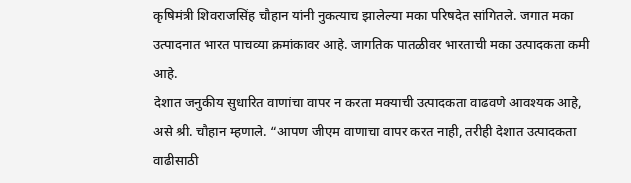कृषिमंत्री शिवराजसिंह चौहान यांनी नुकत्याच झालेल्या मका परिषदेत सांगितले. जगात मका उत्पादनात भारत पाचव्या क्रमांकावर आहे. जागतिक पातळीवर भारताची मका उत्पादकता कमी आहे.
देशात जनुकीय सुधारित वाणांचा वापर न करता मक्याची उत्पादकता वाढवणे आवश्यक आहे, असे श्री. चौहान म्हणाले. “आपण जीएम वाणाचा वापर करत नाही, तरीही देशात उत्पादकता वाढीसाठी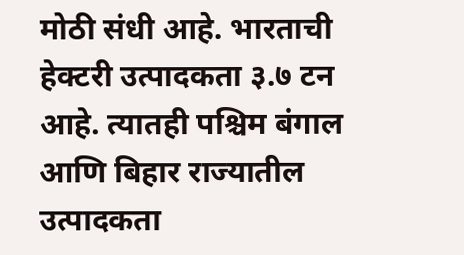मोठी संधी आहे. भारताची हेक्टरी उत्पादकता ३.७ टन आहे. त्यातही पश्चिम बंगाल आणि बिहार राज्यातील उत्पादकता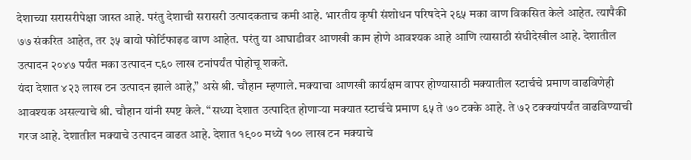देशाच्या सरासरीपेक्षा जास्त आहे. परंतु देशाची सरासरी उत्पादकताच कमी आहे. भारतीय कृषी संशोधन परिषदेने २६५ मका वाण विकसित केले आहेत. त्यापैकी ७७ संकरित आहेत, तर ३५ बायो फोर्टिफाइड वाण आहेत. परंतु या आघाडीवर आणखी काम होणे आवश्यक आहे आणि त्यासाठी संधीदेखील आहे. देशातील उत्पादन २०४७ पर्यंत मका उत्पादन ८६० लाख टनांपर्यंत पोहोचू शकते.
यंदा देशात ४२३ लाख टन उत्पादन झाले आहे,” असे श्री. चौहान म्हणाले. मक्याचा आणखी कार्यक्षम वापर होण्यासाठी मक्यातील स्टार्चचे प्रमाण वाढविणेही आवश्यक असल्याचे श्री. चौहान यांनी स्पष्ट केले. “सध्या देशात उत्पादित होणाऱ्या मक्यात स्टार्चचे प्रमाण ६५ ते ७० टक्के आहे. ते ७२ टक्क्यांपर्यंत वाढविण्याची गरज आहे. देशातील मक्याचे उत्पादन वाढत आहे. देशात १९०० मध्ये १०० लाख टन मक्याचे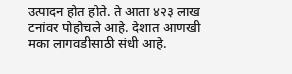उत्पादन होत होते. ते आता ४२३ लाख टनांवर पोहोचले आहे. देशात आणखी मका लागवडीसाठी संधी आहे.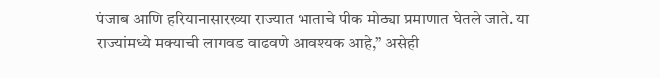पंजाब आणि हरियानासारख्या राज्यात भाताचे पीक मोठ्या प्रमाणात घेतले जाते. या राज्यांमध्ये मक्याची लागवड वाढवणे आवश्यक आहे,” असेही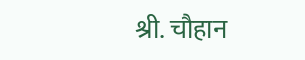श्री. चौहान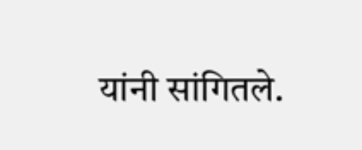यांनी सांगितले.